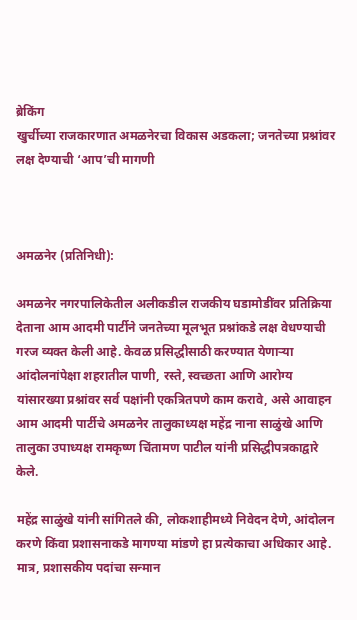ब्रेकिंग
खुर्चीच्या राजकारणात अमळनेरचा विकास अडकला; जनतेच्या प्रश्नांवर लक्ष देण्याची ‘आप’ची मागणी



अमळनेर (प्रतिनिधी):

अमळनेर नगरपालिकेतील अलीकडील राजकीय घडामोडींवर प्रतिक्रिया देताना आम आदमी पार्टीने जनतेच्या मूलभूत प्रश्नांकडे लक्ष वेधण्याची गरज व्यक्त केली आहे. केवळ प्रसिद्धीसाठी करण्यात येणाऱ्या आंदोलनांपेक्षा शहरातील पाणी, रस्ते, स्वच्छता आणि आरोग्य यांसारख्या प्रश्नांवर सर्व पक्षांनी एकत्रितपणे काम करावे, असे आवाहन आम आदमी पार्टीचे अमळनेर तालुकाध्यक्ष महेंद्र नाना साळुंखे आणि तालुका उपाध्यक्ष रामकृष्ण चिंतामण पाटील यांनी प्रसिद्धीपत्रकाद्वारे केले.

महेंद्र साळुंखे यांनी सांगितले की, लोकशाहीमध्ये निवेदन देणे, आंदोलन करणे किंवा प्रशासनाकडे मागण्या मांडणे हा प्रत्येकाचा अधिकार आहे. मात्र, प्रशासकीय पदांचा सन्मान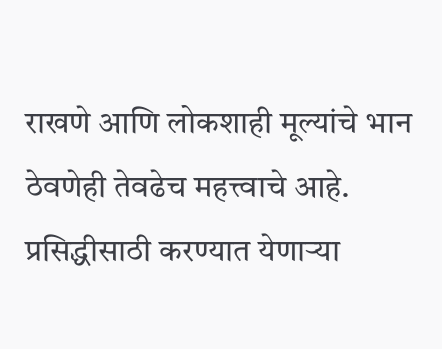राखणे आणि लोकशाही मूल्यांचे भान ठेवणेही तेवढेच महत्त्वाचे आहे. प्रसिद्धीसाठी करण्यात येणाऱ्या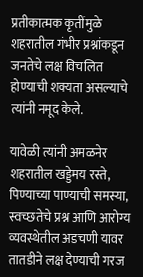प्रतीकात्मक कृतींमुळे शहरातील गंभीर प्रश्नांकडून जनतेचे लक्ष विचलित होण्याची शक्यता असल्याचे त्यांनी नमूद केले.

यावेळी त्यांनी अमळनेर शहरातील खड्डेमय रस्ते, पिण्याच्या पाण्याची समस्या, स्वच्छतेचे प्रश्न आणि आरोग्य व्यवस्थेतील अडचणी यावर तातडीने लक्ष देण्याची गरज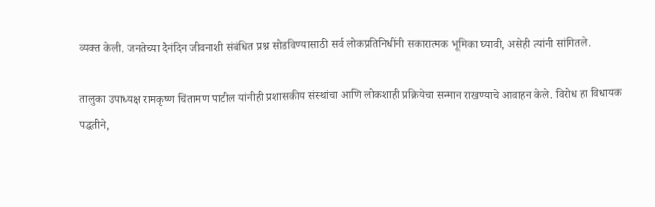व्यक्त केली. जनतेच्या दैनंदिन जीवनाशी संबंधित प्रश्न सोडविण्यासाठी सर्व लोकप्रतिनिधींनी सकारात्मक भूमिका घ्यावी, असेही त्यांनी सांगितले.

तालुका उपाध्यक्ष रामकृष्ण चिंतामण पाटील यांनीही प्रशासकीय संस्थांचा आणि लोकशाही प्रक्रियेचा सन्मान राखण्याचे आवाहन केले. विरोध हा विधायक पद्धतीने,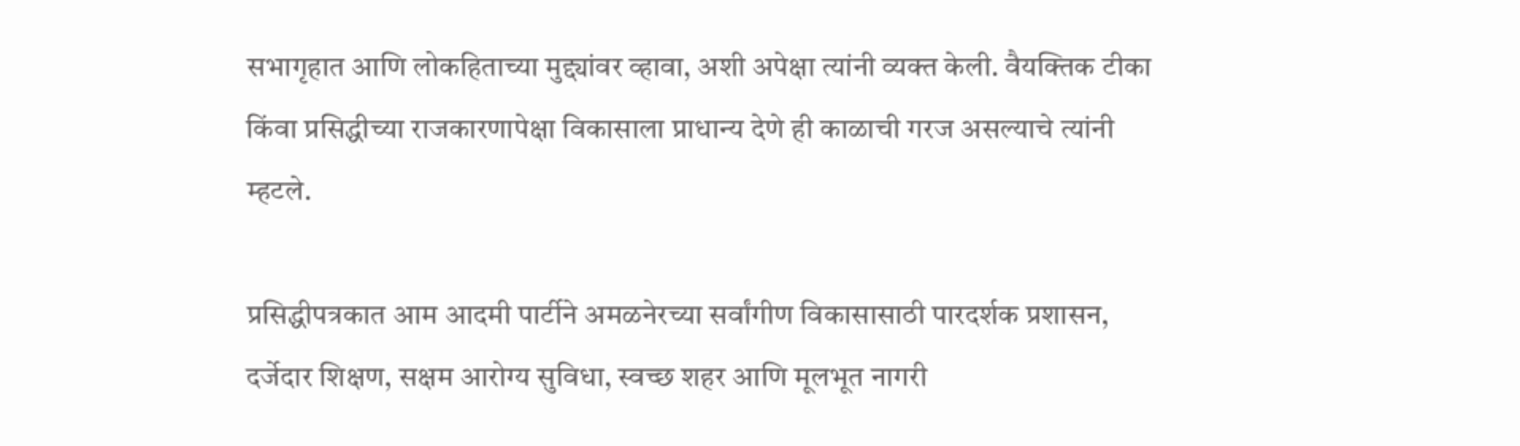सभागृहात आणि लोकहिताच्या मुद्द्यांवर व्हावा, अशी अपेक्षा त्यांनी व्यक्त केली. वैयक्तिक टीका किंवा प्रसिद्धीच्या राजकारणापेक्षा विकासाला प्राधान्य देणे ही काळाची गरज असल्याचे त्यांनी म्हटले.

प्रसिद्धीपत्रकात आम आदमी पार्टीने अमळनेरच्या सर्वांगीण विकासासाठी पारदर्शक प्रशासन, दर्जेदार शिक्षण, सक्षम आरोग्य सुविधा, स्वच्छ शहर आणि मूलभूत नागरी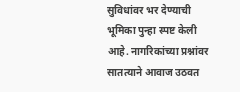सुविधांवर भर देण्याची भूमिका पुन्हा स्पष्ट केली आहे. नागरिकांच्या प्रश्नांवर सातत्याने आवाज उठवत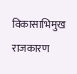विकासाभिमुख राजकारण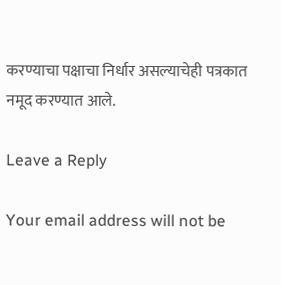करण्याचा पक्षाचा निर्धार असल्याचेही पत्रकात नमूद करण्यात आले.

Leave a Reply

Your email address will not be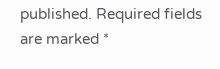published. Required fields are marked *